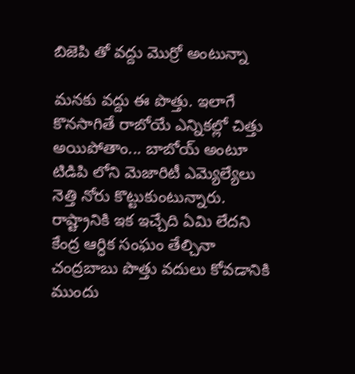బిజెపి తో వద్దు మొర్రో అంటున్నా

మనకు వద్దు ఈ పొత్తు. ఇలాగే కొనసాగితే రాబోయే ఎన్నికల్లో చిత్తు అయిపోతాం... బాబోయ్ అంటూ టిడిపి లోని మెజారిటీ ఎమ్యెల్యేలు నెత్తి నోరు కొట్టుకుంటున్నారు. రాష్ట్రానికి ఇక ఇచ్చేది ఏమి లేదని కేంద్ర ఆర్ధిక సంఘం తేల్చినా చంద్రబాబు పొత్తు వదులు కోవడానికి ముందు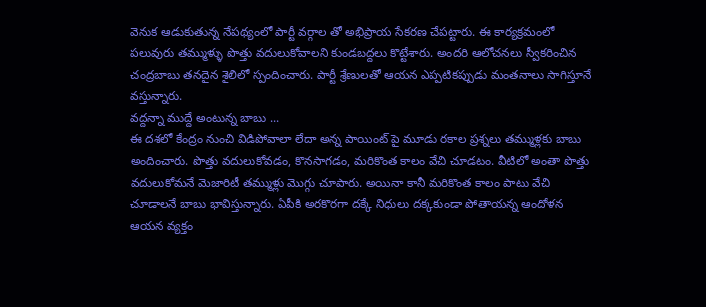వెనుక ఆడుకుతున్న నేపథ్యంలో పార్టీ వర్గాల తో అభిప్రాయ సేకరణ చేపట్టారు. ఈ కార్యక్రమంలో పలువురు తమ్ముళ్ళు పొత్తు వదులుకోవాలని కుండబద్దలు కొట్టేశారు. అందరి ఆలోచనలు స్వీకరించిన చంద్రబాబు తనదైన శైలిలో స్పందించారు. పార్టీ శ్రేణులతో ఆయన ఎప్పటికప్పుడు మంతనాలు సాగిస్తూనే వస్తున్నారు.
వద్దన్నా ముద్దే అంటున్న బాబు ...
ఈ దశలో కేంద్రం నుంచి విడిపోవాలా లేదా అన్న పాయింట్ పై మూడు రకాల ప్రశ్నలు తమ్ముళ్లకు బాబు అందించారు. పొత్తు వదులుకోవడం, కొనసాగడం, మరికొంత కాలం వేచి చూడటం. వీటిలో అంతా పొత్తు వదులుకోమనే మెజారిటీ తమ్ముళ్లు మొగ్గు చూపారు. అయినా కానీ మరికొంత కాలం పాటు వేచి చూడాలనే బాబు భావిస్తున్నారు. ఏపీకి అరకొరగా దక్కే నిధులు దక్కకుండా పోతాయన్న ఆందోళన ఆయన వ్యక్తం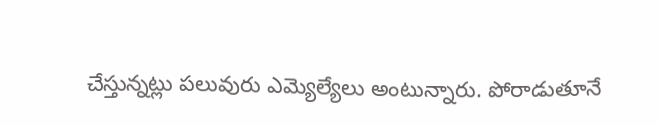చేస్తున్నట్లు పలువురు ఎమ్యెల్యేలు అంటున్నారు. పోరాడుతూనే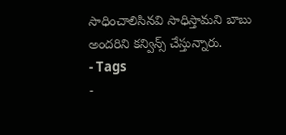సాధించాలిసినవి సాధిస్తామని బాబు అందరిని కన్విన్స్ చేస్తున్నారు.
- Tags
-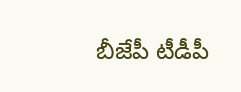బీజేపీ టీడీపీ